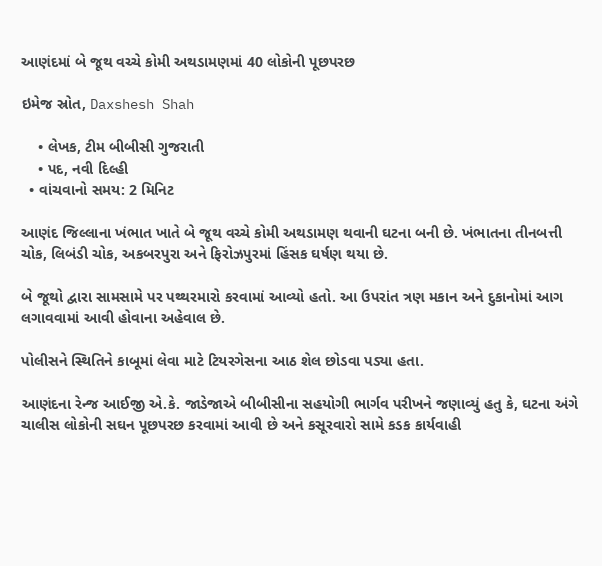આણંદમાં બે જૂથ વચ્ચે કોમી અથડામણમાં 40 લોકોની પૂછપરછ

ઇમેજ સ્રોત, Daxshesh Shah

    • લેખક, ટીમ બીબીસી ગુજરાતી
    • પદ, નવી દિલ્હી
  • વાંચવાનો સમય: 2 મિનિટ

આણંદ જિલ્લાના ખંભાત ખાતે બે જૂથ વચ્ચે કોમી અથડામણ થવાની ઘટના બની છે. ખંભાતના તીનબત્તી ચોક, લિબંડી ચોક, અકબરપુરા અને ફિરોઝપુરમાં હિંસક ઘર્ષણ થયા છે.

બે જૂથો દ્વારા સામસામે પર પથ્થરમારો કરવામાં આવ્યો હતો. આ ઉપરાંત ત્રણ મકાન અને દુકાનોમાં આગ લગાવવામાં આવી હોવાના અહેવાલ છે.

પોલીસને સ્થિતિને કાબૂમાં લેવા માટે ટિયરગેસના આઠ શેલ છોડવા પડ્યા હતા.

આણંદના રેન્જ આઈજી એ.કે. જાડેજાએ બીબીસીના સહયોગી ભાર્ગવ પરીખને જણાવ્યું હતુ કે, ઘટના અંગે ચાલીસ લોકોની સઘન પૂછપરછ કરવામાં આવી છે અને કસૂરવારો સામે કડક કાર્યવાહી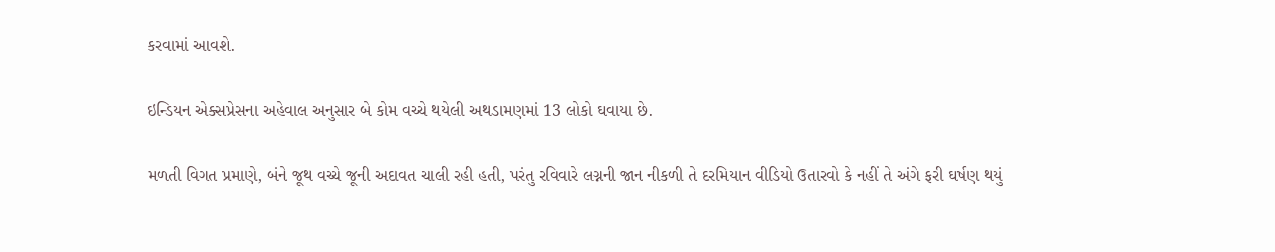કરવામાં આવશે.

ઇન્ડિયન એક્સપ્રેસના અહેવાલ અનુસાર બે કોમ વચ્ચે થયેલી અથડામણમાં 13 લોકો ઘવાયા છે.

મળતી વિગત પ્રમાણે, બંને જૂથ વચ્ચે જૂની અદાવત ચાલી રહી હતી, પરંતુ રવિવારે લગ્નની જાન નીકળી તે દરમિયાન વીડિયો ઉતારવો કે નહીં તે અંગે ફરી ઘર્ષણ થયું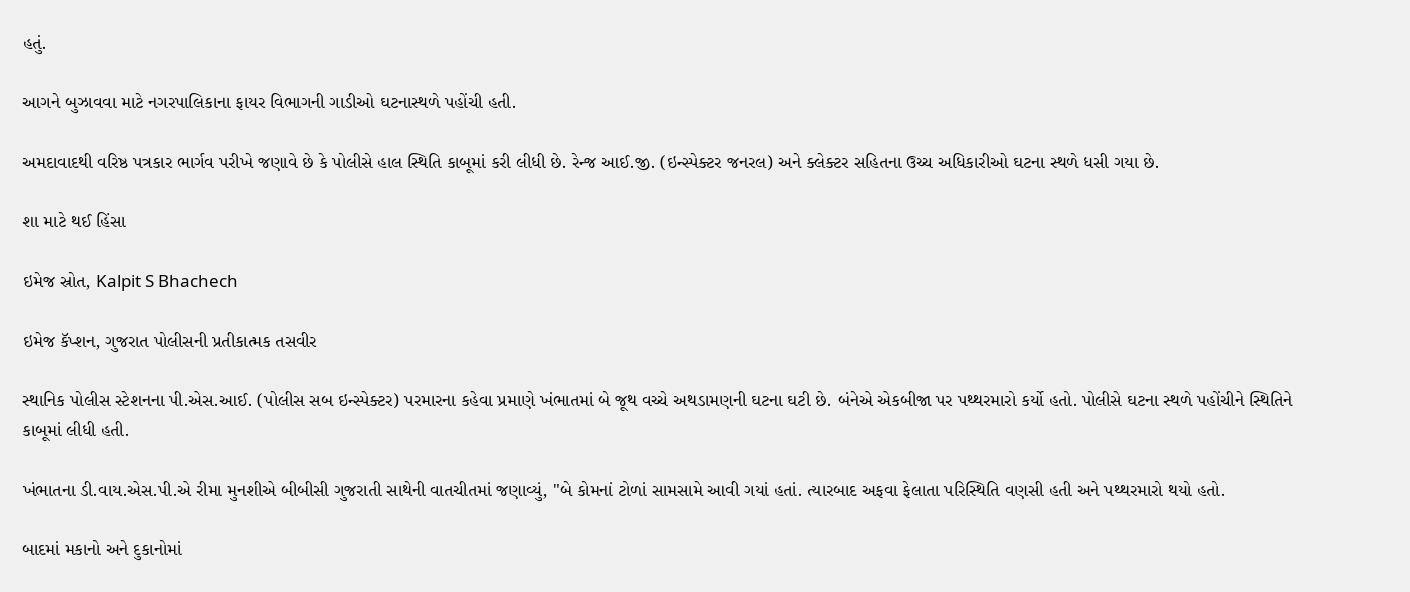હતું.

આગને બુઝાવવા માટે નગરપાલિકાના ફાયર વિભાગની ગાડીઓ ઘટનાસ્થળે પહોંચી હતી.

અમદાવાદથી વરિષ્ઠ પત્રકાર ભાર્ગવ પરીખે જણાવે છે કે પોલીસે હાલ સ્થિતિ કાબૂમાં કરી લીધી છે. રેન્જ આઈ.જી. (ઇન્સ્પેક્ટર જનરલ) અને ક્લેક્ટર સહિતના ઉચ્ચ અધિકારીઓ ઘટના સ્થળે ધસી ગયા છે.

શા માટે થઈ હિંસા

ઇમેજ સ્રોત, Kalpit S Bhachech

ઇમેજ કૅપ્શન, ગુજરાત પોલીસની પ્રતીકાત્મક તસવીર

સ્થાનિક પોલીસ સ્ટેશનના પી.એસ.આઈ. (પોલીસ સબ ઇન્સ્પેક્ટર) પરમારના કહેવા પ્રમાણે ખંભાતમાં બે જૂથ વચ્ચે અથડામણની ઘટના ઘટી છે. બંનેએ એકબીજા પર પથ્થરમારો કર્યો હતો. પોલીસે ઘટના સ્થળે પહોંચીને સ્થિતિને કાબૂમાં લીધી હતી.

ખંભાતના ડી.વાય.એસ.પી.એ રીમા મુનશીએ બીબીસી ગુજરાતી સાથેની વાતચીતમાં જણાવ્યું, "બે કોમનાં ટોળાં સામસામે આવી ગયાં હતાં. ત્યારબાદ અફવા ફેલાતા પરિસ્થિતિ વણસી હતી અને પથ્થરમારો થયો હતો.

બાદમાં મકાનો અને દુકાનોમાં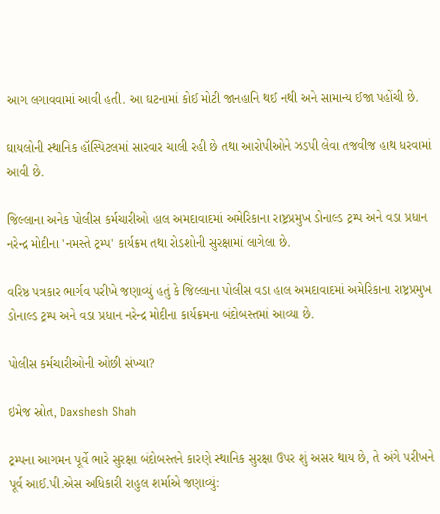આગ લગાવવામાં આવી હતી. આ ઘટનામાં કોઈ મોટી જાનહાનિ થઈ નથી અને સામાન્ય ઈજા પહોંચી છે.

ઘાયલોની સ્થાનિક હૉસ્પિટલમાં સારવાર ચાલી રહી છે તથા આરોપીઓને ઝડપી લેવા તજવીજ હાથ ધરવામાં આવી છે.

જિલ્લાના અનેક પોલીસ કર્મચારીઓ હાલ અમદાવાદમાં અમેરિકાના રાષ્ટ્રપ્રમુખ ડોનાલ્ડ ટ્રમ્પ અને વડા પ્રધાન નરેન્દ્ર મોદીના 'નમસ્તે ટ્રમ્પ' કાર્યક્રમ તથા રોડશોની સુરક્ષામાં લાગેલા છે.

વરિષ્ઠ પત્રકાર ભાર્ગવ પરીખે જણાવ્યું હતું કે જિલ્લાના પોલીસ વડા હાલ અમદાવાદમાં અમેરિકાના રાષ્ટ્રપ્રમુખ ડોનાલ્ડ ટ્રમ્પ અને વડા પ્રધાન નરેન્દ્ર મોદીના કાર્યક્રમના બંદોબસ્તમાં આવ્યા છે.

પોલીસ કર્મચારીઓની ઓછી સંખ્યા?

ઇમેજ સ્રોત, Daxshesh Shah

ટ્રમ્પના આગમન પૂર્વે ભારે સુરક્ષા બંદોબસ્તને કારણે સ્થાનિક સુરક્ષા ઉપર શું અસર થાય છે, તે અંગે પરીખને પૂર્વ આઈ.પી.એસ અધિકારી રાહુલ શર્માએ જણાવ્યું: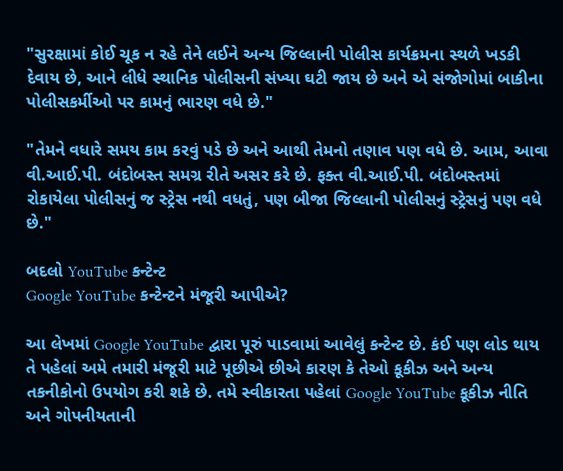"સુરક્ષામાં કોઈ ચૂક ન રહે તેને લઈને અન્ય જિલ્લાની પોલીસ કાર્યક્રમના સ્થળે ખડકી દેવાય છે, આને લીધે સ્થાનિક પોલીસની સંખ્યા ઘટી જાય છે અને એ સંજોગોમાં બાકીના પોલીસકર્મીઓ પર કામનું ભારણ વધે છે."

"તેમને વધારે સમય કામ કરવું પડે છે અને આથી તેમનો તણાવ પણ વધે છે. આમ, આવા વી.આઈ.પી. બંદોબસ્ત સમગ્ર રીતે અસર કરે છે. ફક્ત વી.આઈ.પી. બંદોબસ્તમાં રોકાયેલા પોલીસનું જ સ્ટ્રેસ નથી વધતું, પણ બીજા જિલ્લાની પોલીસનું સ્ટ્રેસનું પણ વધે છે."

બદલો YouTube કન્ટેન્ટ
Google YouTube કન્ટેન્ટને મંજૂરી આપીએ?

આ લેખમાં Google YouTube દ્વારા પૂરું પાડવામાં આવેલું કન્ટેન્ટ છે. કંઈ પણ લોડ થાય તે પહેલાં અમે તમારી મંજૂરી માટે પૂછીએ છીએ કારણ કે તેઓ કૂકીઝ અને અન્ય તકનીકોનો ઉપયોગ કરી શકે છે. તમે સ્વીકારતા પહેલાં Google YouTube કૂકીઝ નીતિ અને ગોપનીયતાની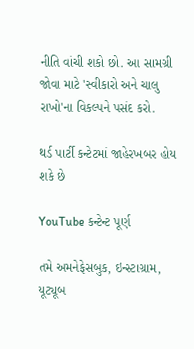નીતિ વાંચી શકો છો. આ સામગ્રી જોવા માટે 'સ્વીકારો અને ચાલુ રાખો'ના વિકલ્પને પસંદ કરો.

થર્ડ પાર્ટી કન્ટેટમાં જાહેરખબર હોય શકે છે

YouTube કન્ટેન્ટ પૂર્ણ

તમે અમનેફેસબુક, ઇન્સ્ટાગ્રામ, યૂટ્યૂબ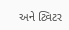અને ટ્વિટર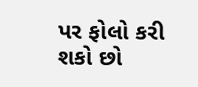પર ફોલો કરી શકો છો